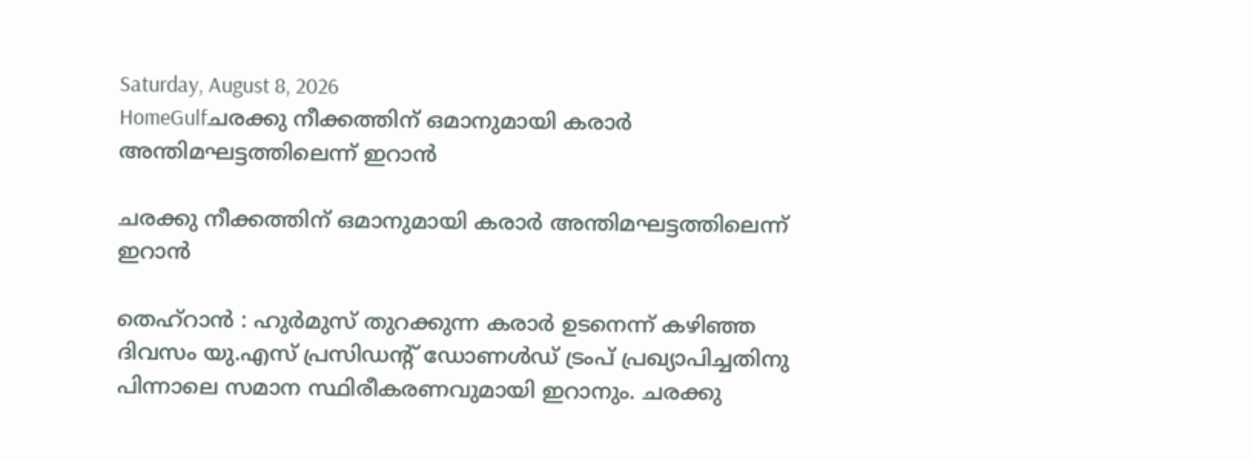Saturday, August 8, 2026
HomeGulfചരക്കു നീക്കത്തിന് ഒമാനുമായി കരാർ അന്തിമഘട്ടത്തിലെന്ന് ഇറാൻ

ചരക്കു നീക്കത്തിന് ഒമാനുമായി കരാർ അന്തിമഘട്ടത്തിലെന്ന് ഇറാൻ

തെഹ്റാൻ : ഹുർമുസ് തുറക്കുന്ന കരാർ ഉടനെന്ന് കഴിഞ്ഞ ദിവസം യു.എസ് പ്രസിഡന്റ് ഡോണൾഡ് ട്രംപ് പ്രഖ്യാപിച്ചതിനു പിന്നാലെ സമാന സ്ഥിരീകരണവുമായി ഇറാനും. ചരക്കു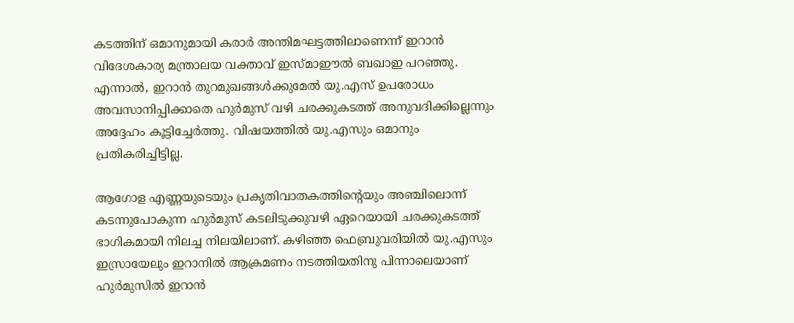കടത്തിന് ഒമാനുമായി കരാർ അന്തിമഘട്ടത്തിലാണെന്ന് ഇറാൻ വിദേശകാര്യ മന്ത്രാലയ വക്താവ് ഇസ്മാഈൽ ബഖാഇ പറഞ്ഞു. എന്നാൽ, ഇറാൻ തുറമുഖങ്ങൾക്കുമേൽ യു.എസ് ഉപരോധം അവസാനിപ്പിക്കാതെ ഹുർമുസ് വഴി ചരക്കുകടത്ത് അനുവദിക്കില്ലെന്നും അദ്ദേഹം കൂട്ടിച്ചേർത്തു. വിഷയത്തിൽ യു.എസും ഒമാനും പ്രതികരിച്ചിട്ടില്ല.

ആഗോള എണ്ണയുടെയും പ്രകൃതിവാതകത്തിന്റെയും അഞ്ചിലൊന്ന് കടന്നുപോകുന്ന ഹുർമുസ് കടലിടുക്കുവഴി ഏറെയായി ചരക്കുകടത്ത് ഭാഗികമായി നിലച്ച നിലയിലാണ്. കഴിഞ്ഞ ഫെബ്രുവരിയിൽ യു.എസും ഇസ്രായേലും ഇറാനിൽ ആക്രമണം നടത്തിയതിനു പിന്നാലെയാണ് ഹുർമുസിൽ ഇറാൻ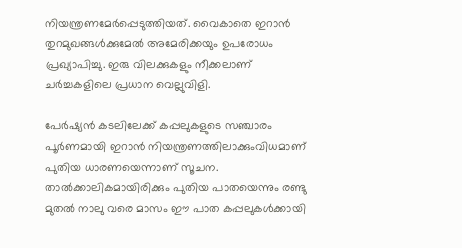നിയന്ത്രണമേർപ്പെടുത്തിയത്. വൈകാതെ ഇറാൻ തുറമുഖങ്ങൾക്കുമേൽ അമേരിക്കയും ഉപരോധം പ്രഖ്യാപിച്ചു. ഇരു വിലക്കുകളും നീക്കലാണ് ചർച്ചകളിലെ പ്രധാന വെല്ലുവിളി.

പേർഷ്യൻ കടലിലേക്ക് കപ്പലുകളുടെ സഞ്ചാരം പൂർണമായി ഇറാൻ നിയന്ത്രണത്തിലാക്കുംവിധമാണ് പുതിയ ധാരണയെന്നാണ് സൂചന. താൽക്കാലികമായിരിക്കും പുതിയ പാതയെന്നും രണ്ടു മുതൽ നാലു വരെ മാസം ഈ പാത കപ്പലുകൾക്കായി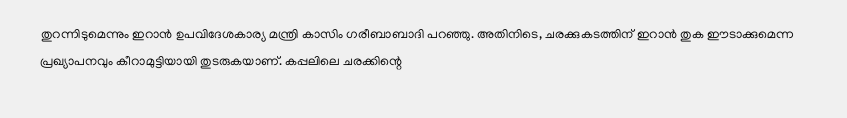തുറന്നിടുമെന്നും ഇറാൻ ഉപവിദേശകാര്യ മന്ത്രി കാസിം ഗരീബാബാദി പറഞ്ഞു. അതിനിടെ, ചരക്കുകടത്തിന് ഇറാൻ തുക ഈടാക്കുമെന്ന പ്രഖ്യാപനവും കീറാമുട്ടിയായി തുടരുകയാണ്. കപ്പലിലെ ചരക്കിന്റെ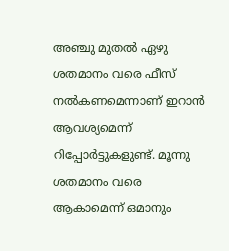അഞ്ചു മുതൽ ഏഴു ശതമാനം വരെ ഫീസ് നൽകണമെന്നാണ് ഇറാൻ ആവശ്യമെന്ന് റിപ്പോർട്ടുകളുണ്ട്. മൂന്നു ശതമാനം വരെ ആകാമെന്ന് ഒമാനും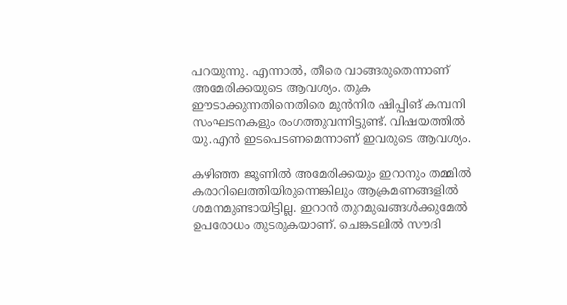പറയുന്നു. എന്നാൽ, തീരെ വാങ്ങരുതെന്നാണ് അമേരിക്കയുടെ ആവശ്യം. തുക ഈടാക്കുന്നതിനെതിരെ മുൻനിര ഷിപ്പിങ് കമ്പനി സംഘടനകളും രംഗത്തുവന്നിട്ടുണ്ട്. വിഷയത്തിൽ യു.എൻ ഇടപെടണമെന്നാണ് ഇവരുടെ ആവശ്യം.

കഴിഞ്ഞ ജൂണിൽ അമേരിക്കയും ഇറാനും തമ്മിൽ കരാറിലെത്തിയിരുന്നെങ്കിലും ആക്രമണങ്ങളിൽ ശമനമുണ്ടായിട്ടില്ല. ഇറാൻ തുറമുഖങ്ങൾക്കുമേൽ ഉപരോധം തുടരുകയാണ്. ചെങ്കടലിൽ സൗദി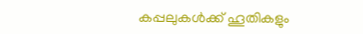കപ്പലുകൾക്ക് ഹൂതികളും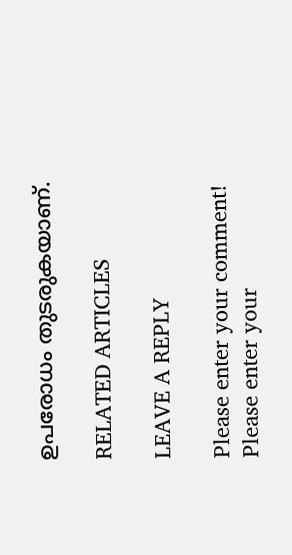ഉപരോധം തുടരുകയാണ്.

RELATED ARTICLES

LEAVE A REPLY

Please enter your comment!
Please enter your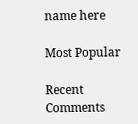name here

Most Popular

Recent Comments